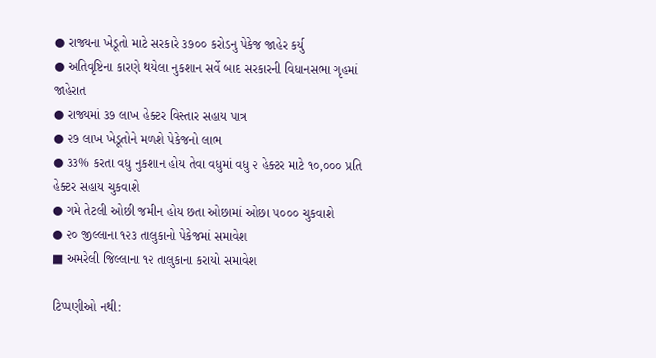● રાજ્યના ખેડૂતો માટે સરકારે ૩૭૦૦ કરોડનુ પેકેજ જાહેર કર્યુ
● અતિવૃષ્ટિના કારણે થયેલા નુકશાન સર્વે બાદ સરકારની વિધાનસભા ગૃહમાં જાહેરાત
● રાજ્યમાં ૩૭ લાખ હેક્ટર વિસ્તાર સહાય પાત્ર
● ૨૭ લાખ ખેડૂતોને મળશે પેકેજનો લાભ
● ૩૩% કરતા વધુ નુકશાન હોય તેવા વધુમાં વધુ ૨ હેક્ટર માટે ૧૦,૦૦૦ પ્રતિ હેક્ટર સહાય ચુકવાશે
● ગમે તેટલી ઓછી જમીન હોય છતા ઓછામાં ઓછા ૫૦૦૦ ચુકવાશે
● ૨૦ જીલ્લાના ૧૨૩ તાલુકાનો પેકેજમાં સમાવેશ
■ અમરેલી જિલ્લાના ૧૨ તાલુકાના કરાયો સમાવેશ

ટિપ્પણીઓ નથી: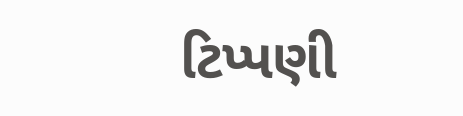ટિપ્પણી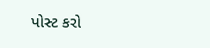પોસ્ટ કરો